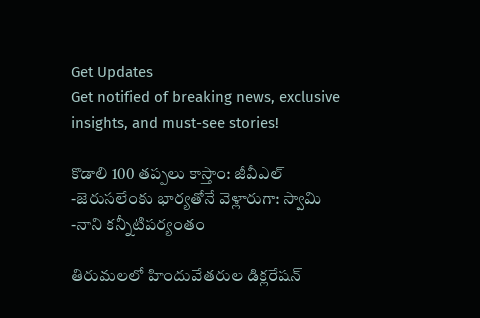Get Updates
Get notified of breaking news, exclusive insights, and must-see stories!

కొడాలి 100 తప్పలు కాస్తాం: జీవీఎల్ -జెరుసలేంకు భార్యతోనే వెళ్లారుగా: స్వామి -నాని కన్నీటిపర్యంతం

తిరుమలలో హిందువేతరుల డిక్లరేషన్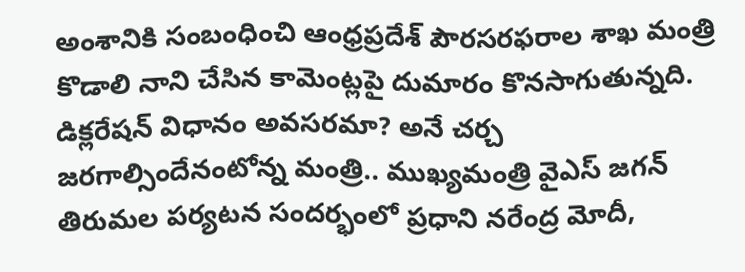అంశానికి సంబంధించి ఆంధ్రప్రదేశ్ పౌరసరఫరాల శాఖ మంత్రి కొడాలి నాని చేసిన కామెంట్లపై దుమారం కొనసాగుతున్నది. డిక్లరేషన్ విధానం అవసరమా? అనే చర్చ జరగాల్సిందేనంటోన్న మంత్రి.. ముఖ్యమంత్రి వైఎస్ జగన్ తిరుమల పర్యటన సందర్భంలో ప్రధాని నరేంద్ర మోదీ,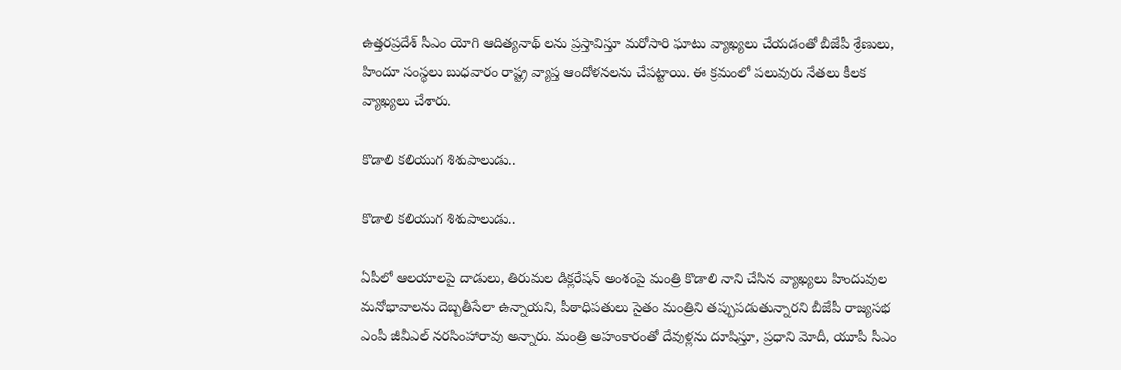ఉత్తరప్రదేశ్ సీఎం యోగి ఆదిత్యనాథ్ లను ప్రస్తావిస్తూ మరోసారి ఘాటు వ్యాఖ్యలు చేయడంతో బీజేపీ శ్రేణులు, హిందూ సంస్థలు బుధవారం రాష్ట్ర వ్యాప్త ఆందోళనలను చేపట్టాయి. ఈ క్రమంలో పలువురు నేతలు కీలక వ్యాఖ్యలు చేశారు.

కొడాలి కలియుగ శిశుపాలుడు..

కొడాలి కలియుగ శిశుపాలుడు..

ఏపీలో ఆలయాలపై దాడులు, తిరుమల డిక్లరేషన్ అంశంపై మంత్రి కొడాలి నాని చేసిన వ్యాఖ్యలు హిందువుల మనోభావాలను దెబ్బతీసేలా ఉన్నాయని, పీఠాధిపతులు సైతం మంత్రిని తప్పుపడుతున్నారని బీజేపీ రాజ్యసభ ఎంపీ జీవీఎల్ నరసింహారావు అన్నారు. మంత్రి అహంకారంతో దేవుళ్లను దూషిస్తూ, ప్రధాని మోదీ, యూపీ సీఎం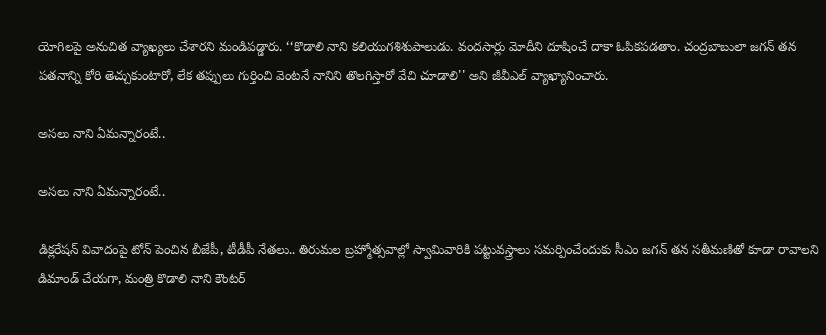యోగిలపై అనుచిత వ్యాఖ్యలు చేశారని మండిపడ్డారు. ‘‘కొడాలి నాని కలియుగశిశుపాలుడు. వందసార్లు మోదీని దూషించే దాకా ఓపికపడతాం. చంద్రబాబులా జగన్ తన పతనాన్ని కోరి తెచ్చుకుంటారో, లేక తప్పులు గుర్తించి వెంటనే నానిని తొలగిస్తారో వేచి చూడాలి'' అని జీవీఎల్ వ్యాఖ్యానించారు.

అసలు నాని ఏమన్నారంటే..

అసలు నాని ఏమన్నారంటే..

డిక్లరేషన్ వివాదంపై టోన్ పెంచిన బీజేపీ, టీడీపీ నేతలు.. తిరుమల బ్రహ్మోత్సవాల్లో స్వామివారికి పట్టువస్త్రాలు సమర్పించేందుకు సీఎం జగన్ తన సతీమణితో కూడా రావాలని డిమాండ్ చేయగా, మంత్రి కొడాలి నాని కౌంటర్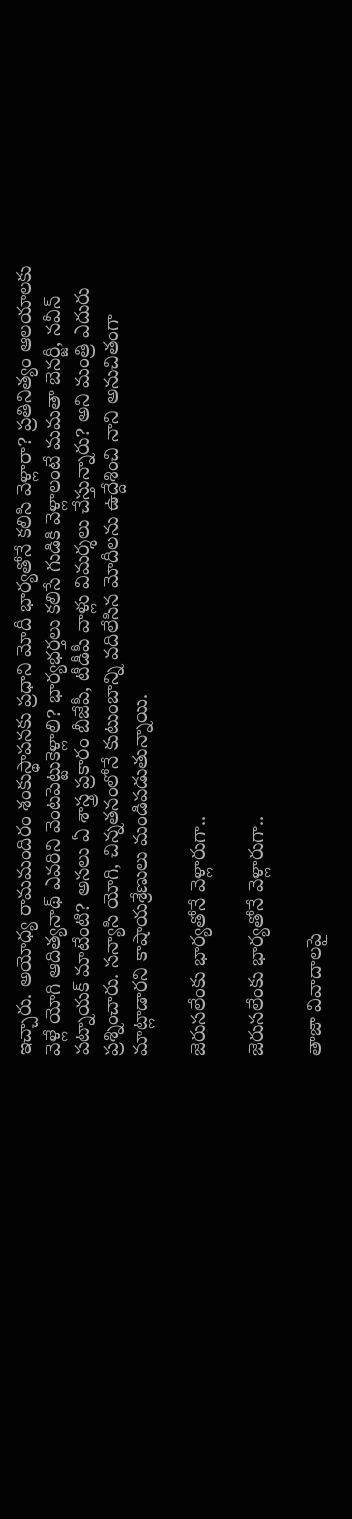ఇచ్చారు. అయోధ్య రామమందిరం శంకుస్థాపనకు ప్రధాని మోదీ భార్యతోనే కలిసి వెళ్లారా? ప్రతినిత్యం ఆలయాలకు వెళ్లే యోగి ఆదిత్యనాథ్ ఎవరిని వెంటపెట్టుకెళ్లాలి? భార్యభర్తలు కలిసే గుడికి వెళ్లాలంటే మమతా బెనర్జీ, నవీన్ పట్నాయక్ మాటేంటి? అసలు ఏ శాస్త్ర ప్రకారం బీజేపీ, టీడీపీ వాళ్లు విమర్శలు చేస్తున్నారు? అని మంత్రి ఎదురు ప్రశ్నించారు. సన్యాసి యోగి, చిన్నతనంలోనే కుటుంబాన్ని వదిలేసిన మోదీలను ఉద్దేశించి నాని అనుచితంగా మాట్లాడారని కాషాయశ్రేణులు మండిపడుతున్నాయి.

జెరుసలేంకు భార్యతోనే వెళ్లారుగా..

జెరుసలేంకు భార్యతోనే వెళ్లారుగా..

తాజా వివాదాలపై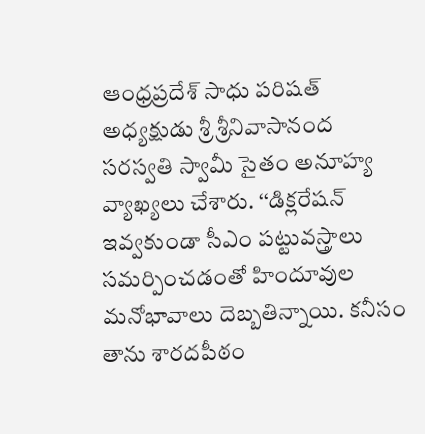ఆంధ్రప్రదేశ్ సాధు పరిషత్ అధ్యక్షుడు శ్రీ శ్రీనివాసానంద సరస్వతి స్వామీ సైతం అనూహ్య వ్యాఖ్యలు చేశారు. ‘‘డిక్లరేషన్ ఇవ్వకుండా సీఎం పట్టువస్త్రాలు సమర్పించడంతో హిందూవుల మనోభావాలు దెబ్బతిన్నాయి. కనీసం తాను శారదపీఠం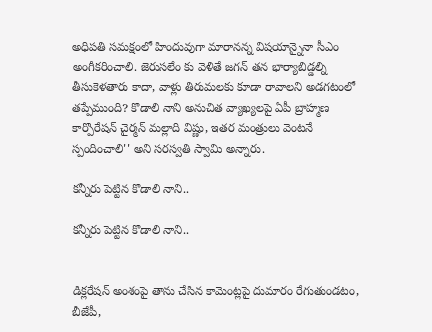అధిపతి సమక్షంలో హిందువుగా మారానన్న విషయాన్నైనా సీఎం అంగీకరించాలి. జెరుసలేం కు వెళితే జగన్ తన భార్యాబిడ్డల్ని తీసుకెళతారు కాదా, వాళ్లు తిరుమలకు కూడా రావాలని అడగటంలో తప్పేముంది? కొడాలి నాని అనుచిత వ్యాఖ్యలపై ఏపీ బ్రాహ్మణ కార్పొరేషన్ చైర్మన్ మల్లాది విష్ణు, ఇతర మంత్రులు వెంటనే స్పందించాలి'' అని సరస్వతి స్వామి అన్నారు.

కన్నీరు పెట్టిన కొడాలి నాని..

కన్నీరు పెట్టిన కొడాలి నాని..


డిక్లరేషన్ అంశంపై తాను చేసిన కామెంట్లపై దుమారం రేగుతుండటం, బీజేపీ,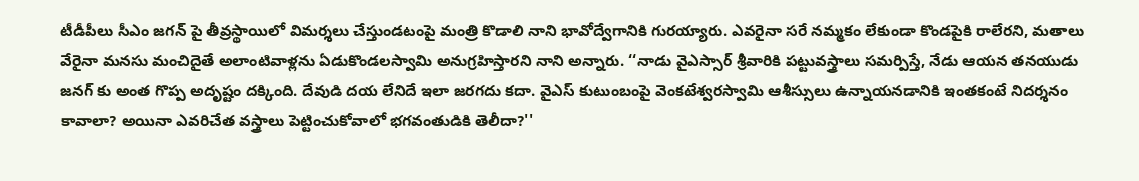టీడీపీలు సీఎం జగన్ పై తీవ్రస్థాయిలో విమర్శలు చేస్తుండటంపై మంత్రి కొడాలి నాని భావోద్వేగానికి గురయ్యారు. ఎవరైనా సరే నమ్మకం లేకుండా కొండపైకి రాలేరని, మతాలు వేరైనా మనసు మంచిదైతే అలాంటివాళ్లను ఏడుకొండలస్వామి అనుగ్రహిస్తారని నాని అన్నారు. ‘‘నాడు వైఎస్సార్ శ్రీవారికి పట్టువస్త్రాలు సమర్పిస్తే, నేడు ఆయన తనయుడు జనగ్ కు అంత గొప్ప అదృష్టం దక్కింది. దేవుడి దయ లేనిదే ఇలా జరగదు కదా. వైఎస్ కుటుంబంపై వెంకటేశ్వరస్వామి ఆశీస్సులు ఉన్నాయనడానికి ఇంతకంటే నిదర్శనం కావాలా? అయినా ఎవరిచేత వస్త్రాలు పెట్టించుకోవాలో భగవంతుడికి తెలీదా?''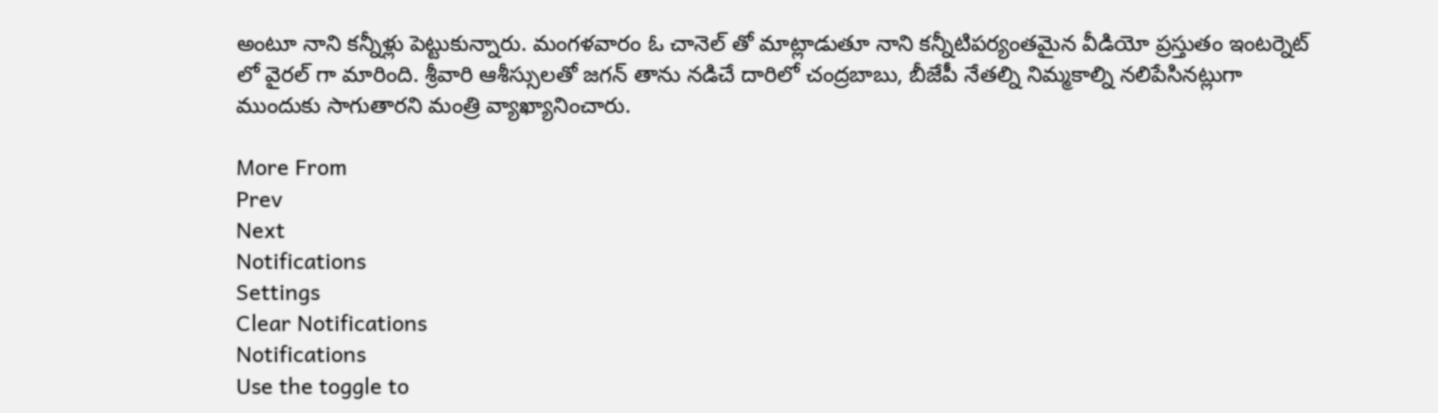అంటూ నాని కన్నీళ్లు పెట్టుకున్నారు. మంగళవారం ఓ చానెల్ తో మాట్లాడుతూ నాని కన్నీటిపర్యంతమైన వీడియో ప్రస్తుతం ఇంటర్నెట్ లో వైరల్ గా మారింది. శ్రీవారి ఆశీస్సులతో జగన్ తాను నడిచే దారిలో చంద్రబాబు, బీజేపీ నేతల్ని నిమ్మకాల్ని నలిపేసినట్లుగా ముందుకు సాగుతారని మంత్రి వ్యాఖ్యానించారు.

More From
Prev
Next
Notifications
Settings
Clear Notifications
Notifications
Use the toggle to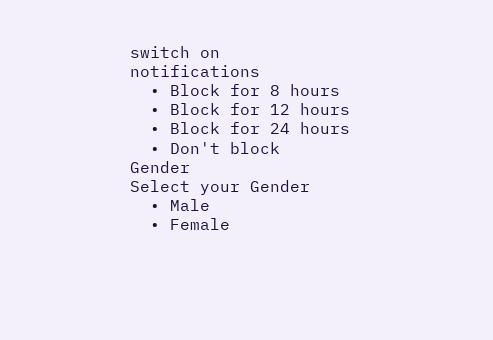switch on notifications
  • Block for 8 hours
  • Block for 12 hours
  • Block for 24 hours
  • Don't block
Gender
Select your Gender
  • Male
  • Female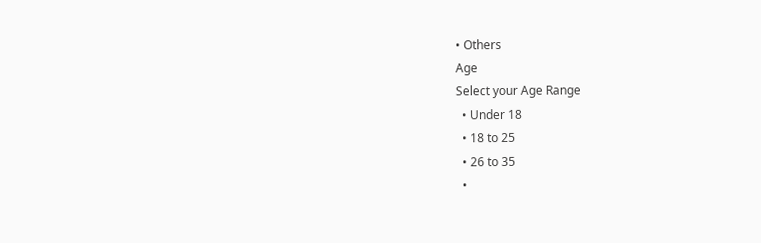• Others
Age
Select your Age Range
  • Under 18
  • 18 to 25
  • 26 to 35
  •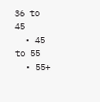36 to 45
  • 45 to 55
  • 55+